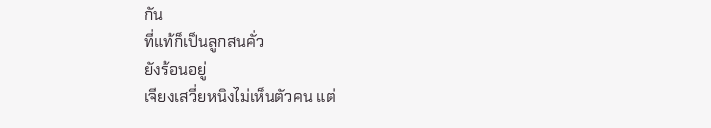กัน
ที่แท้ก็เป็นลูกสนคั่ว
ยังร้อนอยู่
เจียงเสวี่ยหนิงไม่เห็นตัวคน แต่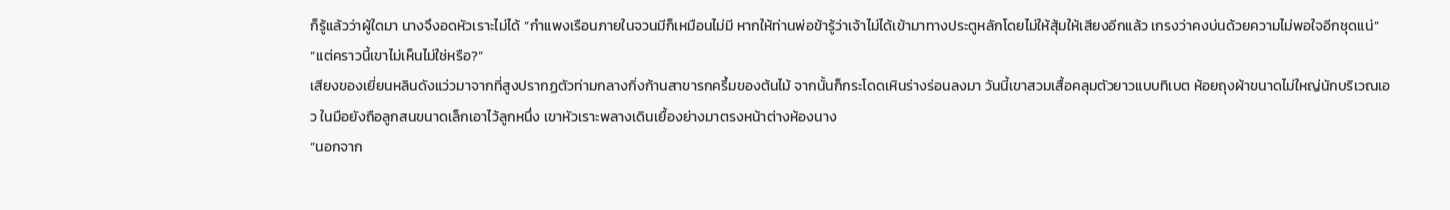ก็รู้แล้วว่าผู้ใดมา นางจึงอดหัวเราะไม่ได้ “กำแพงเรือนภายในจวนมีก็เหมือนไม่มี หากให้ท่านพ่อข้ารู้ว่าเจ้าไม่ได้เข้ามาทางประตูหลักโดยไม่ให้สุ้มให้เสียงอีกแล้ว เกรงว่าคงบ่นด้วยความไม่พอใจอีกชุดแน่”
“แต่คราวนี้เขาไม่เห็นไม่ใช่หรือ?”
เสียงของเยี่ยนหลินดังแว่วมาจากที่สูงปรากฏตัวท่ามกลางกิ่งก้านสาขารกครึ้มของต้นไม้ จากนั้นก็กระโดดเหินร่างร่อนลงมา วันนี้เขาสวมเสื้อคลุมตัวยาวแบบทิเบต ห้อยถุงผ้าขนาดไม่ใหญ่นักบริเวณเอว ในมือยังถือลูกสนขนาดเล็กเอาไว้ลูกหนึ่ง เขาหัวเราะพลางเดินเยื้องย่างมาตรงหน้าต่างห้องนาง
“นอกจาก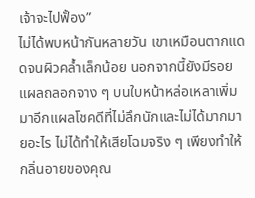เจ้าจะไปฟั้อง”
ไม่ได้พบหน้ากันหลายวัน เขาเหมือนตากแดดจนผิวคล้ำเล็กน้อย นอกจากนี้ยังมีรอยแผลถลอกจาง ๆ บนใบหน้าหล่อเหลาเพิ่มมาอีกแผลโชคดีที่ไม่ลึกนักและไม่ได้มากมายอะไร ไม่ได้ทำให้เสียโฉมจริง ๆ เพียงทำให้กลิ่นอายของคุณ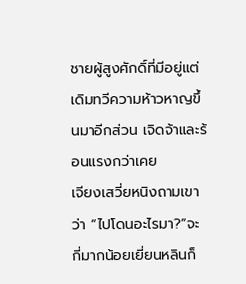ชายผู้สูงศักดิ์ที่มีอยู่แต่เดิมทวีความห้าวหาญขึ้นมาอีกส่วน เจิดจ้าและร้อนแรงกว่าเคย
เจียงเสวี่ยหนิงถามเขาว่า “ไปโดนอะไรมา?”จะกี่มากน้อยเยี่ยนหลินก็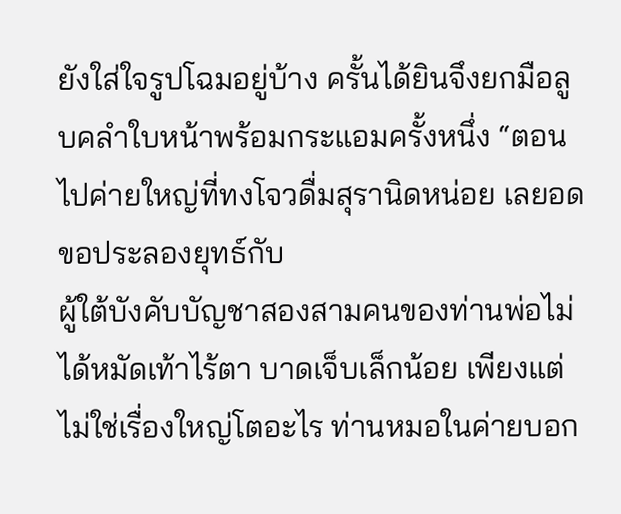ยังใส่ใจรูปโฉมอยู่บ้าง ครั้นได้ยินจึงยกมือลูบคลำใบหน้าพร้อมกระแอมครั้งหนึ่ง “ตอนไปค่ายใหญ่ที่ทงโจวดื่มสุรานิดหน่อย เลยอดขอประลองยุทธ์กับ
ผู้ใต้บังคับบัญชาสองสามคนของท่านพ่อไม่ได้หมัดเท้าไร้ตา บาดเจ็บเล็กน้อย เพียงแต่ไม่ใช่เรื่องใหญ่โตอะไร ท่านหมอในค่ายบอก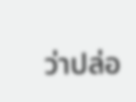ว่าปล่อ